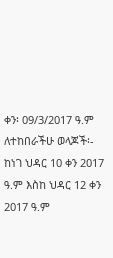ቀን፡ 09/3/2017 ዓ.ም
ለተከበራችሁ ወላጆች፡-
ከነገ ህዳር 10 ቀን 2017 ዓ.ም እስከ ህዳር 12 ቀን 2017 ዓ.ም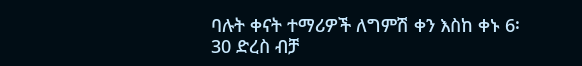ባሉት ቀናት ተማሪዎች ለግምሽ ቀን እስከ ቀኑ 6፡30 ድረስ ብቻ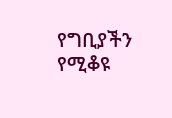የግቢያችን የሚቆዩ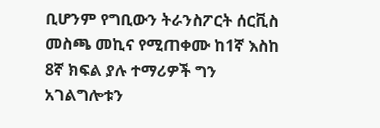ቢሆንም የግቢውን ትራንስፖርት ሰርቪስ መስጫ መኪና የሚጠቀሙ ከ1ኛ እስከ 8ኛ ክፍል ያሉ ተማሪዎች ግን አገልግሎቱን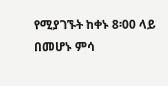የሚያገኙት ከቀኑ 8፡00 ላይ በመሆኑ ምሳ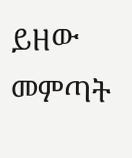ይዘው መምጣት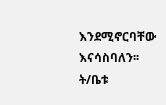እንደሚኖርባቸው እናሳስባለን፡፡
ት/ቤቱ